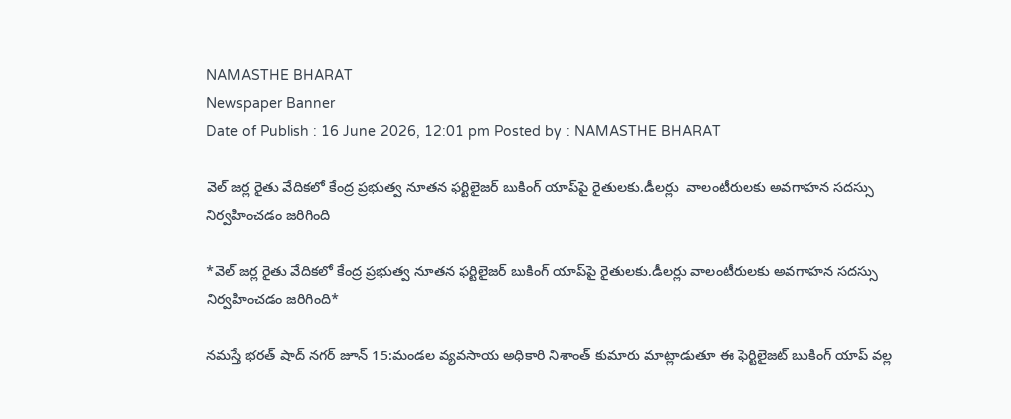NAMASTHE BHARAT
Newspaper Banner
Date of Publish : 16 June 2026, 12:01 pm Posted by : NAMASTHE BHARAT

వెల్ జర్ల రైతు వేదికలో కేంద్ర ప్రభుత్వ నూతన ఫర్టిలైజర్ బుకింగ్ యాప్‌పై రైతులకు.డీలర్లు  వాలంటీరులకు అవగాహన సదస్సు నిర్వహించడం జరిగింది

*వెల్ జర్ల రైతు వేదికలో కేంద్ర ప్రభుత్వ నూతన ఫర్టిలైజర్ బుకింగ్ యాప్‌పై రైతులకు.డీలర్లు వాలంటీరులకు అవగాహన సదస్సు నిర్వహించడం జరిగింది*

నమస్తే భరత్ షాద్ నగర్ జూన్ 15:మండల వ్యవసాయ అధికారి నిశాంత్ కుమారు మాట్లాడుతూ ఈ ఫెర్టిలైజట్ బుకింగ్ యాప్ వల్ల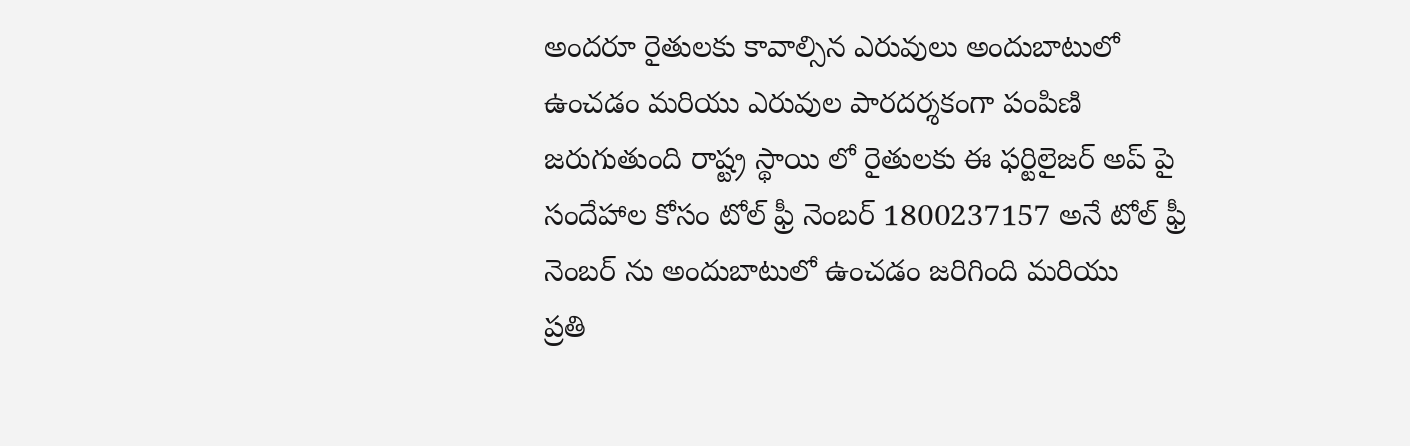అందరూ రైతులకు కావాల్సిన ఎరువులు అందుబాటులో ఉంచడం మరియు ఎరువుల పారదర్శకంగా పంపిణి జరుగుతుంది రాష్ట్ర స్థాయి లో రైతులకు ఈ ఫర్టిలైజర్ అప్ పై సందేహాల కోసం టోల్ ఫ్రీ నెంబర్ 1800237157 అనే టోల్ ఫ్రీ నెంబర్ ను అందుబాటులో ఉంచడం జరిగింది మరియు
ప్రతి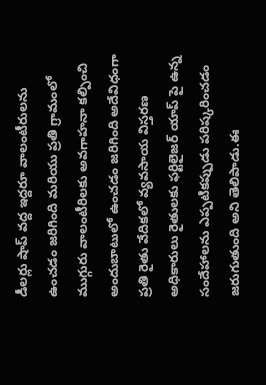డీలర్లు షాప్ వద్ద ఇద్దరూ వాలంటీరులను ఉంచడం జరిగింది మరియు ప్రతి గ్రామంలో ముగ్గురు వాలంటీరిలకు అవగాహనా కల్పించి అందుబాటులో ఉంచడం జరిగింది అదేవిధంగా ప్రతి రైతు వేదికలో వ్యవసాయ విస్తరణ అధికారులు రైతులకు ఫర్టిలైజర్ యాప్ పై ఉన్న సందేహాలను ఎప్పటికప్పుడు పరిష్కరించడం జరుగుతుంది అని తెలిపాడు.ఈ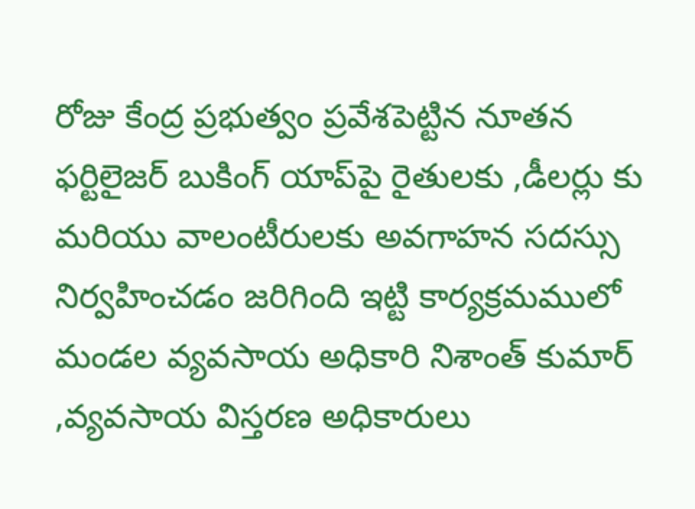రోజు కేంద్ర ప్రభుత్వం ప్రవేశపెట్టిన నూతన ఫర్టిలైజర్ బుకింగ్ యాప్‌పై రైతులకు ,డీలర్లు కు మరియు వాలంటీరులకు అవగాహన సదస్సు నిర్వహించడం జరిగింది ఇట్టి కార్యక్రమములో మండల వ్యవసాయ అధికారి నిశాంత్ కుమార్ ,వ్యవసాయ విస్తరణ అధికారులు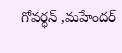గోవర్ధన్ ,మహేందర్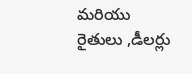మరియు రైతులు ,డీలర్లు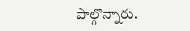పాల్గొన్నారు.